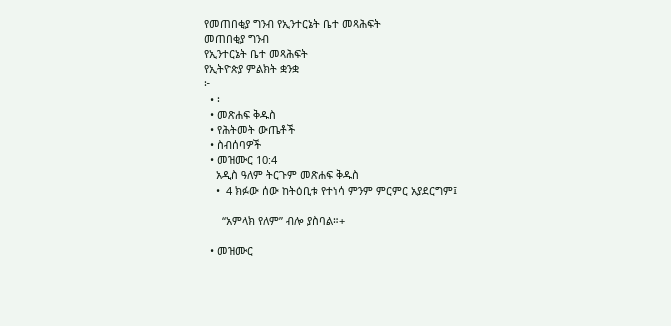የመጠበቂያ ግንብ የኢንተርኔት ቤተ መጻሕፍት
መጠበቂያ ግንብ
የኢንተርኔት ቤተ መጻሕፍት
የኢትዮጵያ ምልክት ቋንቋ
፦
  • ፡
  • መጽሐፍ ቅዱስ
  • የሕትመት ውጤቶች
  • ስብሰባዎች
  • መዝሙር 10:4
    አዲስ ዓለም ትርጉም መጽሐፍ ቅዱስ
    •  4 ክፉው ሰው ከትዕቢቱ የተነሳ ምንም ምርምር አያደርግም፤

      “አምላክ የለም” ብሎ ያስባል።+

  • መዝሙር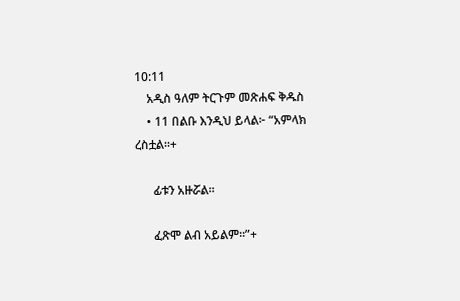10:11
    አዲስ ዓለም ትርጉም መጽሐፍ ቅዱስ
    • 11 በልቡ እንዲህ ይላል፦ “አምላክ ረስቷል።+

      ፊቱን አዙሯል።

      ፈጽሞ ልብ አይልም።”+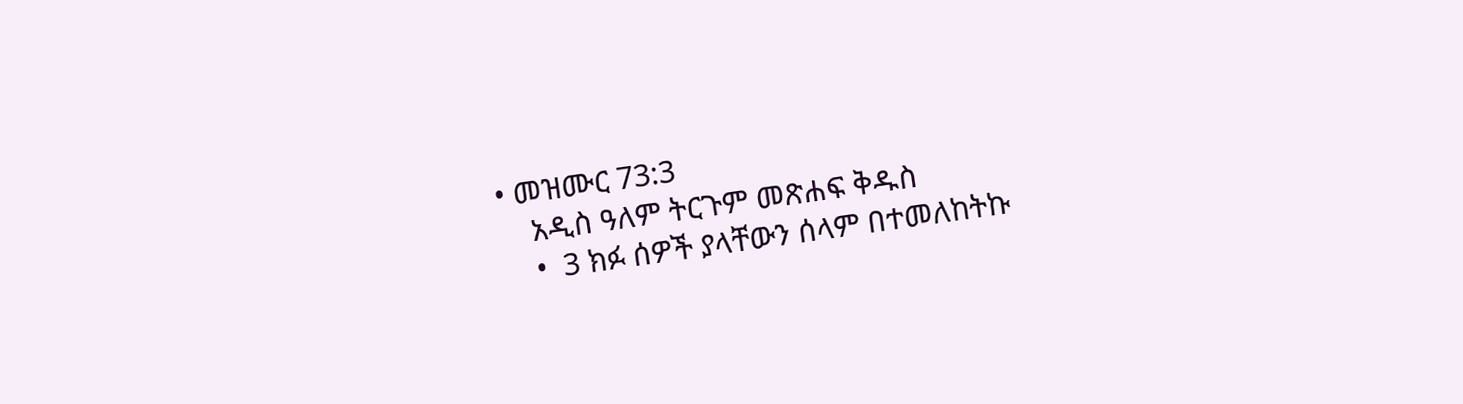• መዝሙር 73:3
    አዲስ ዓለም ትርጉም መጽሐፍ ቅዱስ
    •  3 ክፉ ሰዎች ያላቸውን ሰላም በተመለከትኩ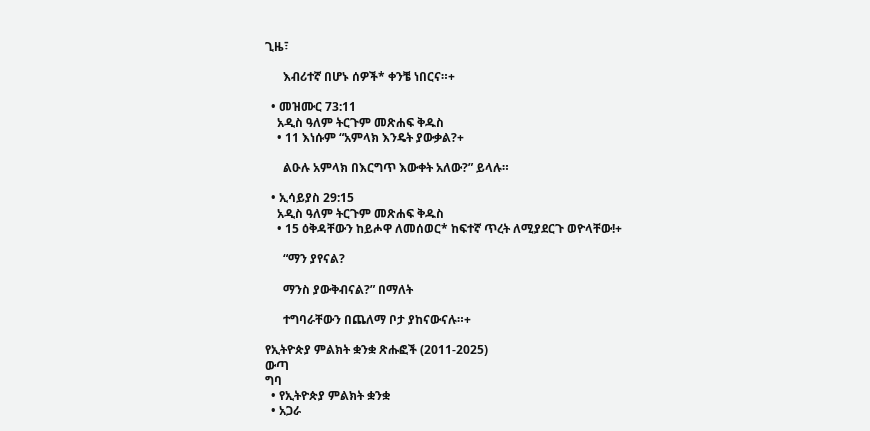ጊዜ፣

      እብሪተኛ በሆኑ ሰዎች* ቀንቼ ነበርና።+

  • መዝሙር 73:11
    አዲስ ዓለም ትርጉም መጽሐፍ ቅዱስ
    • 11 እነሱም “አምላክ እንዴት ያውቃል?+

      ልዑሉ አምላክ በእርግጥ እውቀት አለው?” ይላሉ።

  • ኢሳይያስ 29:15
    አዲስ ዓለም ትርጉም መጽሐፍ ቅዱስ
    • 15 ዕቅዳቸውን ከይሖዋ ለመሰወር* ከፍተኛ ጥረት ለሚያደርጉ ወዮላቸው!+

      “ማን ያየናል?

      ማንስ ያውቅብናል?” በማለት

      ተግባራቸውን በጨለማ ቦታ ያከናውናሉ።+

የኢትዮጵያ ምልክት ቋንቋ ጽሑፎች (2011-2025)
ውጣ
ግባ
  • የኢትዮጵያ ምልክት ቋንቋ
  • አጋራ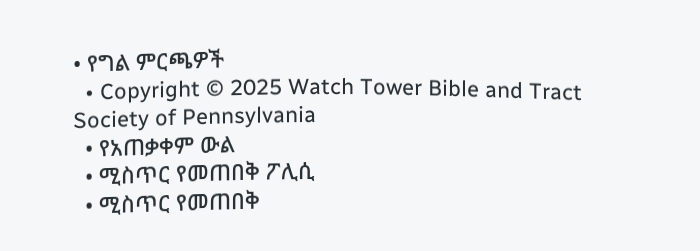• የግል ምርጫዎች
  • Copyright © 2025 Watch Tower Bible and Tract Society of Pennsylvania
  • የአጠቃቀም ውል
  • ሚስጥር የመጠበቅ ፖሊሲ
  • ሚስጥር የመጠበቅ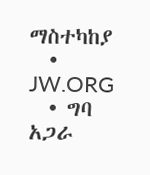ማስተካከያ
  • JW.ORG
  • ግባ
አጋራ